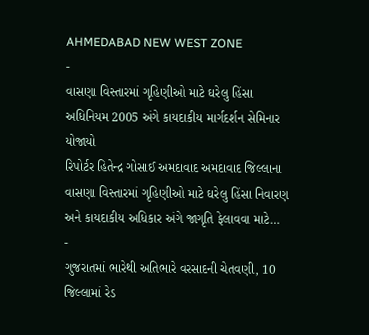AHMEDABAD NEW WEST ZONE
-
વાસણા વિસ્તારમાં ગૃહિણીઓ માટે ઘરેલુ હિંસા અધિનિયમ 2005 અંગે કાયદાકીય માર્ગદર્શન સેમિનાર યોજાયો
રિપોર્ટર હિતેન્દ્ર ગોસાઈ અમદાવાદ અમદાવાદ જિલ્લાના વાસણા વિસ્તારમાં ગૃહિણીઓ માટે ઘરેલુ હિંસા નિવારણ અને કાયદાકીય અધિકાર અંગે જાગૃતિ ફેલાવવા માટે…
-
ગુજરાતમાં ભારેથી અતિભારે વરસાદની ચેતવણી, 10 જિલ્લામાં રેડ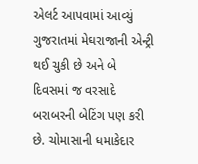એલર્ટ આપવામાં આવ્યું
ગુજરાતમાં મેઘરાજાની એન્ટ્રી થઈ ચુકી છે અને બે દિવસમાં જ વરસાદે બરાબરની બેટિંગ પણ કરી છે. ચોમાસાની ધમાકેદાર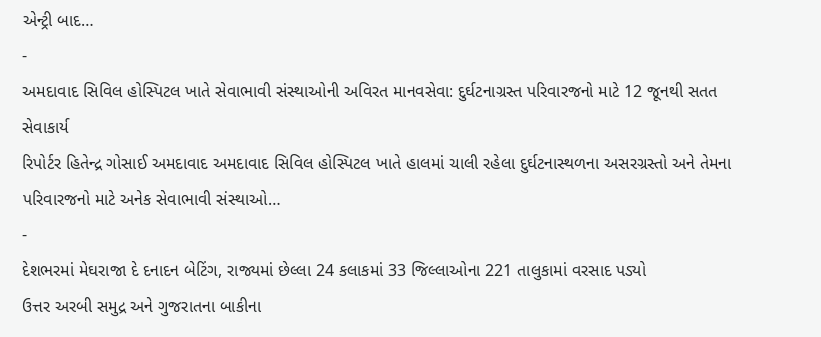એન્ટ્રી બાદ…
-
અમદાવાદ સિવિલ હોસ્પિટલ ખાતે સેવાભાવી સંસ્થાઓની અવિરત માનવસેવા: દુર્ઘટનાગ્રસ્ત પરિવારજનો માટે 12 જૂનથી સતત સેવાકાર્ય
રિપોર્ટર હિતેન્દ્ર ગોસાઈ અમદાવાદ અમદાવાદ સિવિલ હોસ્પિટલ ખાતે હાલમાં ચાલી રહેલા દુર્ઘટનાસ્થળના અસરગ્રસ્તો અને તેમના પરિવારજનો માટે અનેક સેવાભાવી સંસ્થાઓ…
-
દેશભરમાં મેઘરાજા દે દનાદન બેટિંગ, રાજ્યમાં છેલ્લા 24 કલાકમાં 33 જિલ્લાઓના 221 તાલુકામાં વરસાદ પડ્યો
ઉત્તર અરબી સમુદ્ર અને ગુજરાતના બાકીના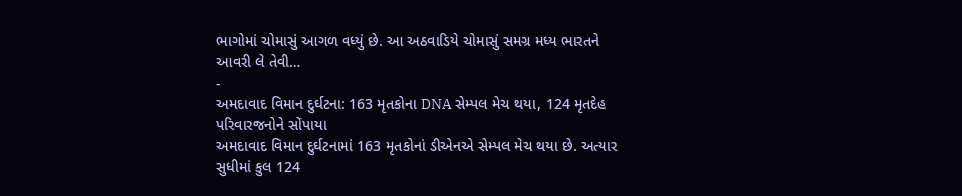ભાગોમાં ચોમાસું આગળ વધ્યું છે. આ અઠવાડિયે ચોમાસું સમગ્ર મધ્ય ભારતને આવરી લે તેવી…
-
અમદાવાદ વિમાન દુર્ઘટના: 163 મૃતકોના DNA સેમ્પલ મેચ થયા, 124 મૃતદેહ પરિવારજનોને સોંપાયા
અમદાવાદ વિમાન દુર્ઘટનામાં 163 મૃતકોનાં ડીએનએ સેમ્પલ મેચ થયા છે. અત્યાર સુધીમાં કુલ 124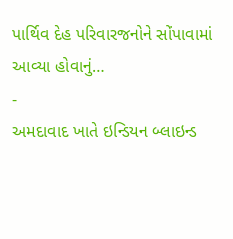પાર્થિવ દેહ પરિવારજનોને સોંપાવામાં આવ્યા હોવાનું…
-
અમદાવાદ ખાતે ઇન્ડિયન બ્લાઇન્ડ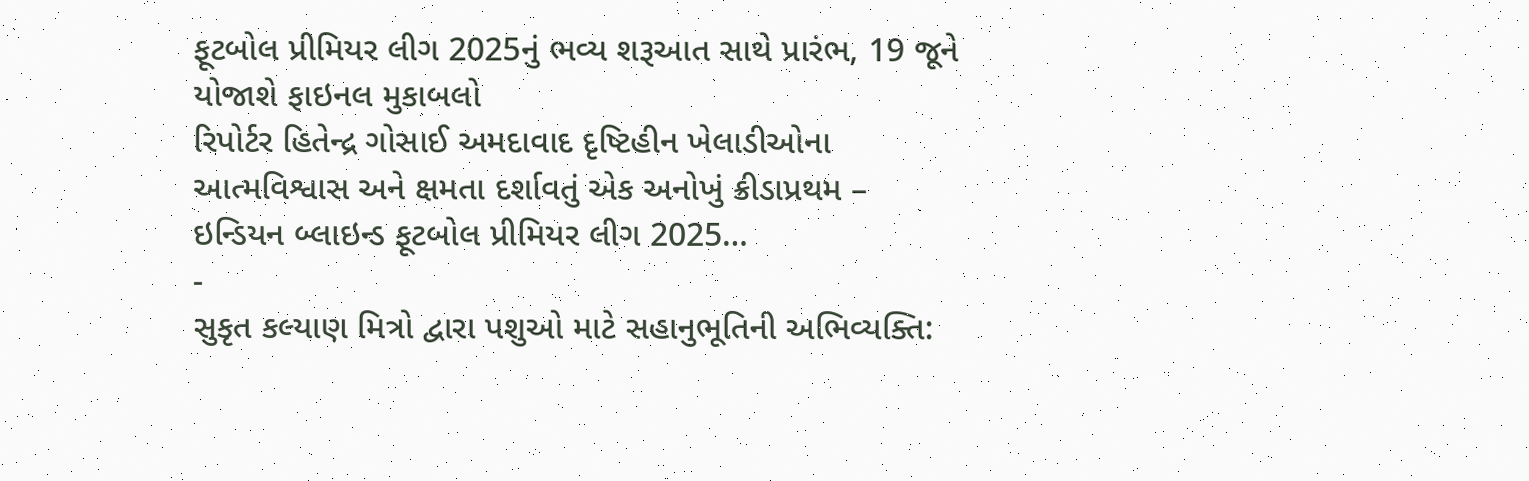ફૂટબોલ પ્રીમિયર લીગ 2025નું ભવ્ય શરૂઆત સાથે પ્રારંભ, 19 જૂને યોજાશે ફાઇનલ મુકાબલો
રિપોર્ટર હિતેન્દ્ર ગોસાઈ અમદાવાદ દૃષ્ટિહીન ખેલાડીઓના આત્મવિશ્વાસ અને ક્ષમતા દર્શાવતું એક અનોખું ક્રીડાપ્રથમ – ઇન્ડિયન બ્લાઇન્ડ ફૂટબોલ પ્રીમિયર લીગ 2025…
-
સુકૃત કલ્યાણ મિત્રો દ્વારા પશુઓ માટે સહાનુભૂતિની અભિવ્યક્તિ: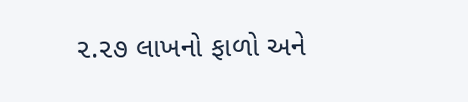૨.૨૭ લાખનો ફાળો અને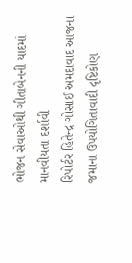ભોજન સેવાઓથી ગીતાબેનની યાદમાં માનવીયતા દર્શાવી
રિપોર્ટર હિતેન્દ્ર ગોસાઈ અમદાવાદ આજના જમાના ઉપયોગિતાવાદી દૃષ્ટિકોણ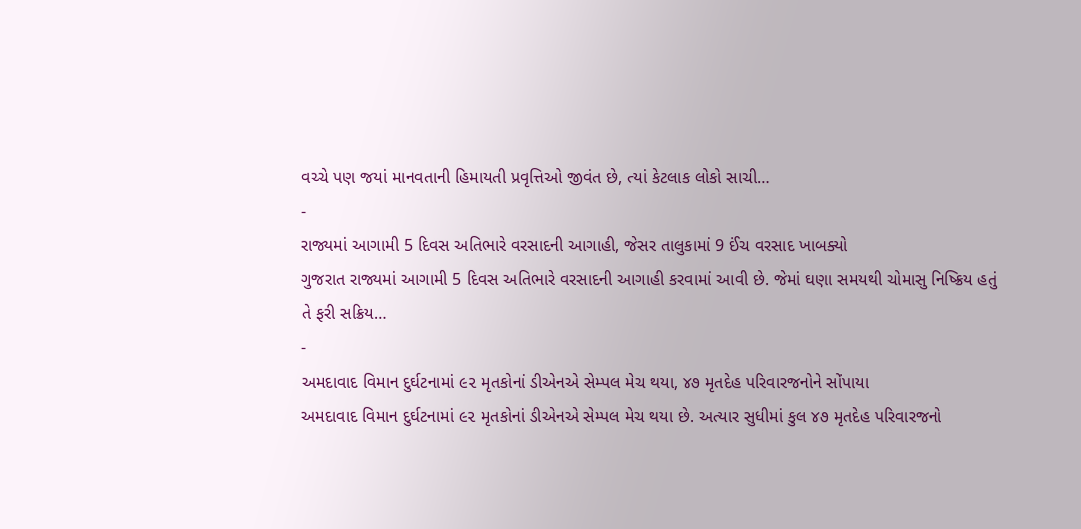વચ્ચે પણ જયાં માનવતાની હિમાયતી પ્રવૃત્તિઓ જીવંત છે, ત્યાં કેટલાક લોકો સાચી…
-
રાજ્યમાં આગામી 5 દિવસ અતિભારે વરસાદની આગાહી, જેસર તાલુકામાં 9 ઈંચ વરસાદ ખાબક્યો
ગુજરાત રાજ્યમાં આગામી 5 દિવસ અતિભારે વરસાદની આગાહી કરવામાં આવી છે. જેમાં ઘણા સમયથી ચોમાસુ નિષ્ક્રિય હતું તે ફરી સક્રિય…
-
અમદાવાદ વિમાન દુર્ઘટનામાં ૯૨ મૃતકોનાં ડીએનએ સેમ્પલ મેચ થયા, ૪૭ મૃતદેહ પરિવારજનોને સોંપાયા
અમદાવાદ વિમાન દુર્ઘટનામાં ૯૨ મૃતકોનાં ડીએનએ સેમ્પલ મેચ થયા છે. અત્યાર સુધીમાં કુલ ૪૭ મૃતદેહ પરિવારજનો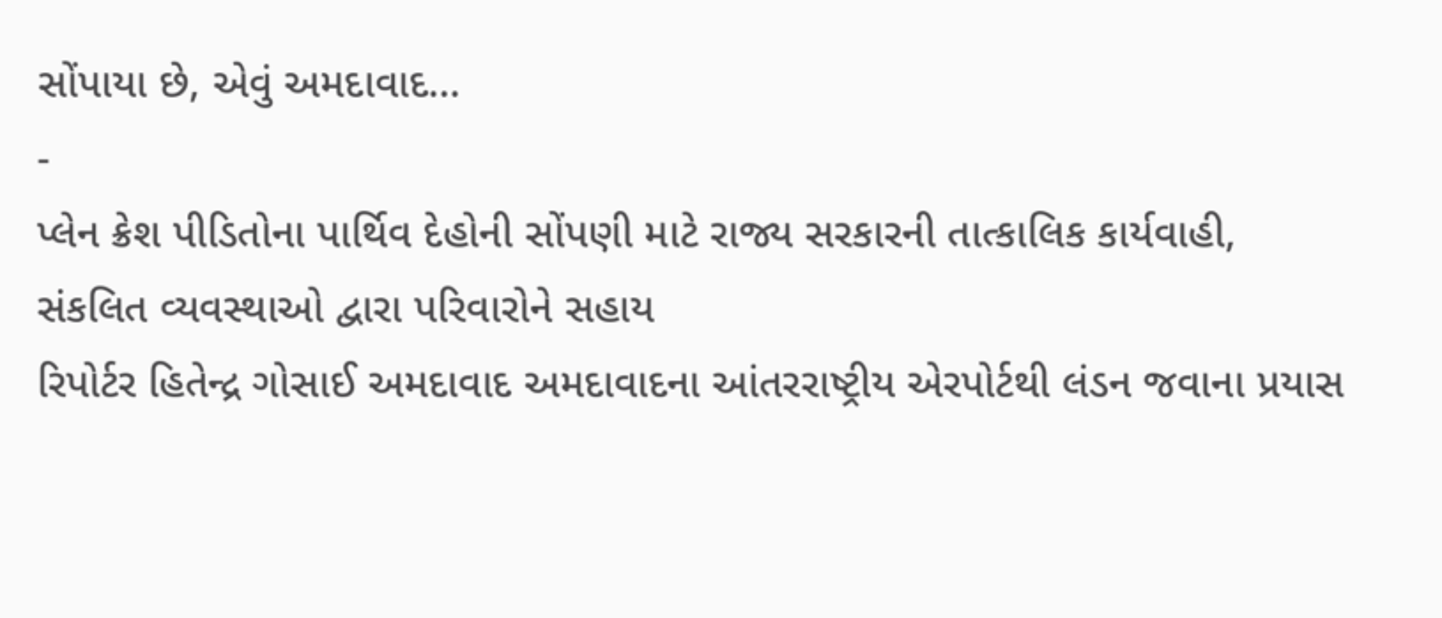સોંપાયા છે, એવું અમદાવાદ…
-
પ્લેન ક્રેશ પીડિતોના પાર્થિવ દેહોની સોંપણી માટે રાજ્ય સરકારની તાત્કાલિક કાર્યવાહી, સંકલિત વ્યવસ્થાઓ દ્વારા પરિવારોને સહાય
રિપોર્ટર હિતેન્દ્ર ગોસાઈ અમદાવાદ અમદાવાદના આંતરરાષ્ટ્રીય એરપોર્ટથી લંડન જવાના પ્રયાસ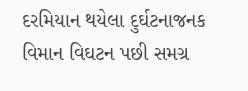દરમિયાન થયેલા દુર્ઘટનાજનક વિમાન વિઘટન પછી સમગ્ર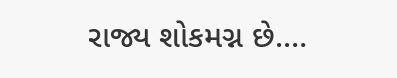રાજ્ય શોકમગ્ન છે.…